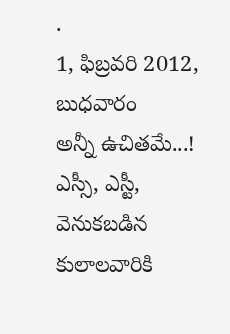.
1, ఫిబ్రవరి 2012, బుధవారం
అన్నీ ఉచితమే...!
ఎస్సీ, ఎస్టీ, వెనుకబడిన కులాలవారికి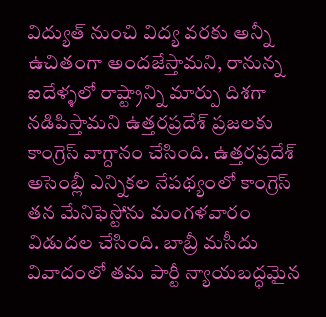విద్యుత్ నుంచి విద్య వరకు అన్నీ ఉచితంగా అందజేస్తామని, రానున్న ఐదేళ్ళలో రాష్ట్రాన్ని మార్పు దిశగా నడిపిస్తామని ఉత్తరప్రదేశ్ ప్రజలకు కాంగ్రెస్ వాగ్దానం చేసింది. ఉత్తరప్రదేశ్ అసెంబ్లీ ఎన్నికల నేపథ్యంలో కాంగ్రెస్ తన మేనిఫెస్టోను మంగళవారం విడుదల చేసింది. బాబ్రీ మసీదు వివాదంలో తమ పార్టీ న్యాయబద్ధమైన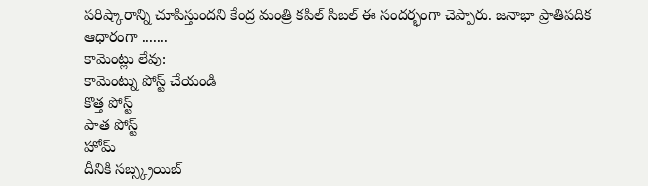పరిష్కారాన్ని చూపిస్తుందని కేంద్ర మంత్రి కపిల్ సిబల్ ఈ సందర్భంగా చెప్పారు. జనాభా ప్రాతిపదిక ఆధారంగా .......
కామెంట్లు లేవు:
కామెంట్ను పోస్ట్ చేయండి
కొత్త పోస్ట్
పాత పోస్ట్
హోమ్
దీనికి సబ్స్క్రయిబ్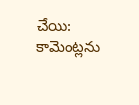చేయి:
కామెంట్లను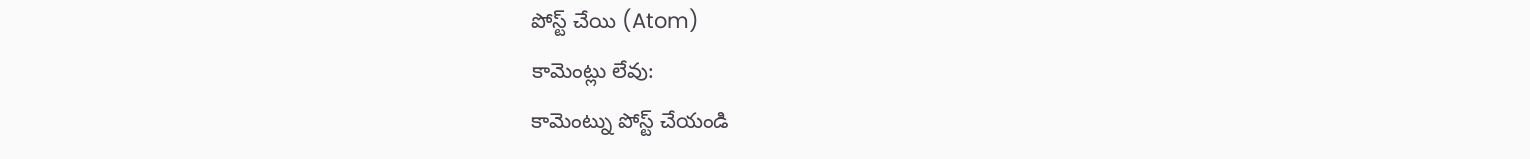పోస్ట్ చేయి (Atom)
కామెంట్లు లేవు:
కామెంట్ను పోస్ట్ చేయండి